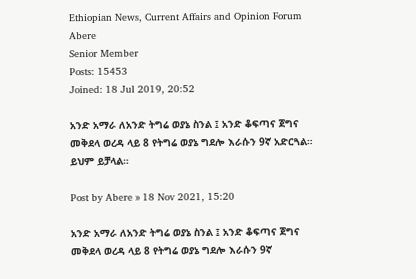Ethiopian News, Current Affairs and Opinion Forum
Abere
Senior Member
Posts: 15453
Joined: 18 Jul 2019, 20:52

አንድ አማራ ለአንድ ትግሬ ወያኔ ስንል ፤ አንድ ቆፍጣና ጀግና መቅደላ ወረዳ ላይ 8 የትግሬ ወያኔ ግደሎ እራሱን 9ኛ አድርጓል። ይህም ይቻላል።

Post by Abere » 18 Nov 2021, 15:20

አንድ አማራ ለአንድ ትግሬ ወያኔ ስንል ፤ አንድ ቆፍጣና ጀግና መቅደላ ወረዳ ላይ 8 የትግሬ ወያኔ ግደሎ እራሱን 9ኛ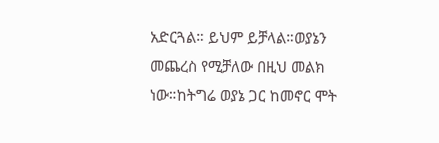አድርጓል። ይህም ይቻላል።ወያኔን መጨረስ የሚቻለው በዚህ መልክ ነው።ከትግሬ ወያኔ ጋር ከመኖር ሞት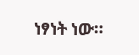ነፃነት ነው።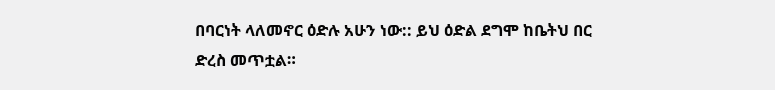በባርነት ላለመኖር ዕድሉ አሁን ነው:: ይህ ዕድል ደግሞ ከቤትህ በር ድረስ መጥቷል።